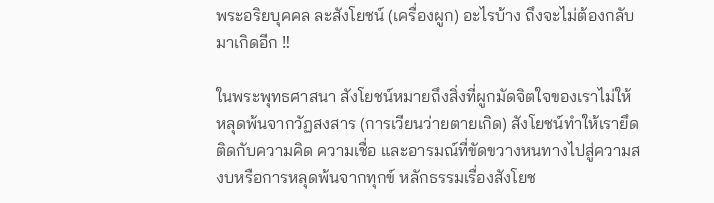พระอริยบุคคล ละสังโยชน์ (เครื่องผูก) อะไรบ้าง ถึงจะไม่ต้องกลับมาเกิดอีก ‼

ในพระพุทธศาสนา สังโยชน์หมายถึงสิ่งที่ผูกมัดจิตใจของเราไม่ให้หลุดพ้นจากวัฏสงสาร (การเวียนว่ายตายเกิด) สังโยชน์ทำให้เรายึดติดกับความคิด ความเชื่อ และอารมณ์ที่ขัดขวางหนทางไปสู่ความสงบหรือการหลุดพ้นจากทุกข์ หลักธรรมเรื่องสังโยช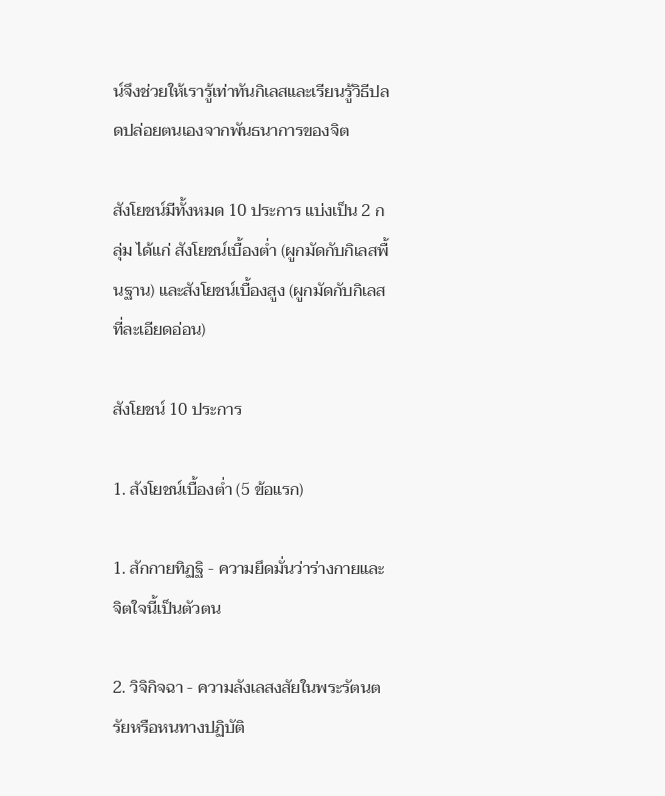น์จึงช่วยให้เรารู้เท่าทันกิเลสและเรียนรู้วิธีปลดปล่อยตนเองจากพันธนาการของจิต

สังโยชน์มีทั้งหมด 10 ประการ แบ่งเป็น 2 กลุ่ม ได้แก่ สังโยชน์เบื้องต่ำ (ผูกมัดกับกิเลสพื้นฐาน) และสังโยชน์เบื้องสูง (ผูกมัดกับกิเลสที่ละเอียดอ่อน)

สังโยชน์ 10 ประการ

1. สังโยชน์เบื้องต่ำ (5 ข้อแรก)

1. สักกายทิฏฐิ - ความยึดมั่นว่าร่างกายและจิตใจนี้เป็นตัวตน

2. วิจิกิจฉา - ความลังเลสงสัยในพระรัตนตรัยหรือหนทางปฏิบัติ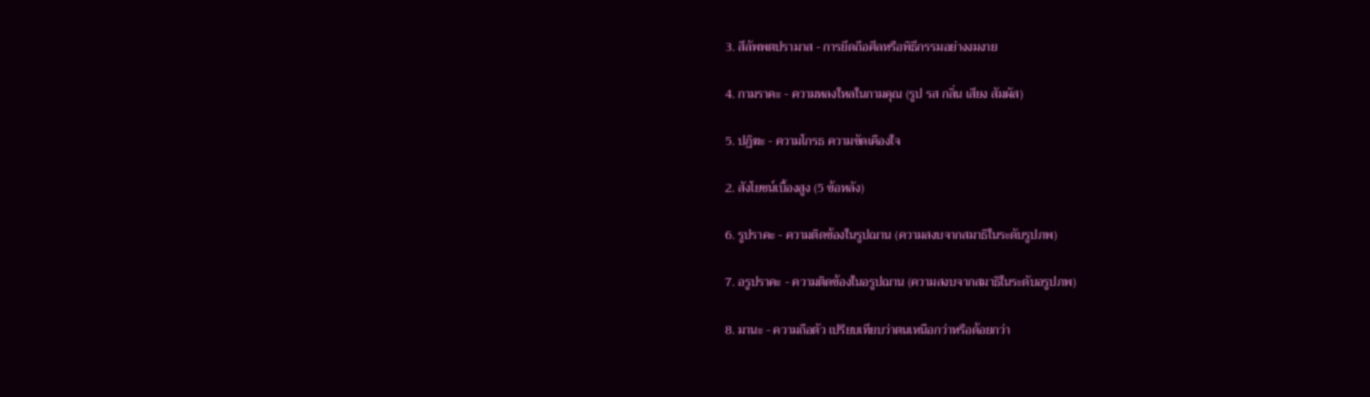3. สีลัพพตปรามาส - การยึดถือศีลหรือพิธีกรรมอย่างงมงาย

4. กามราคะ - ความหลงใหลในกามคุณ (รูป รส กลิ่น เสียง สัมผัส)

5. ปฏิฆะ - ความโกรธ ความขัดเคืองใจ

2. สังโยชน์เบื้องสูง (5 ข้อหลัง)

6. รูปราคะ - ความติดข้องในรูปฌาน (ความสงบจากสมาธิในระดับรูปภพ)

7. อรูปราคะ - ความติดข้องในอรูปฌาน (ความสงบจากสมาธิในระดับอรูปภพ)

8. มานะ - ความถือตัว เปรียบเทียบว่าตนเหนือกว่าหรือด้อยกว่า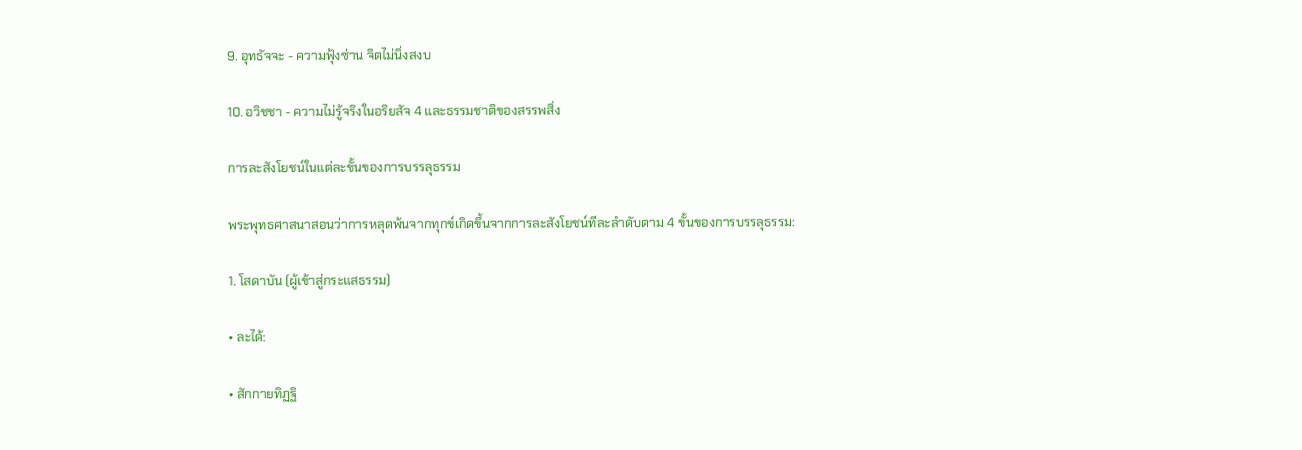9. อุทธัจจะ - ความฟุ้งซ่าน จิตไม่นิ่งสงบ

10. อวิชชา - ความไม่รู้จริงในอริยสัจ 4 และธรรมชาติของสรรพสิ่ง

การละสังโยชน์ในแต่ละขั้นของการบรรลุธรรม

พระพุทธศาสนาสอนว่าการหลุดพ้นจากทุกข์เกิดขึ้นจากการละสังโยชน์ทีละลำดับตาม 4 ขั้นของการบรรลุธรรม:

1. โสดาบัน (ผู้เข้าสู่กระแสธรรม)

• ละได้:

• สักกายทิฏฐิ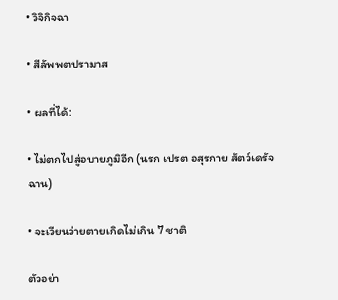• วิจิกิจฉา

• สีลัพพตปรามาส

• ผลที่ได้:

• ไม่ตกไปสู่อบายภูมิอีก (นรก เปรต อสุรกาย สัตว์เดรัจฉาน)

• จะเวียนว่ายตายเกิดไม่เกิน 7 ชาติ

ตัวอย่า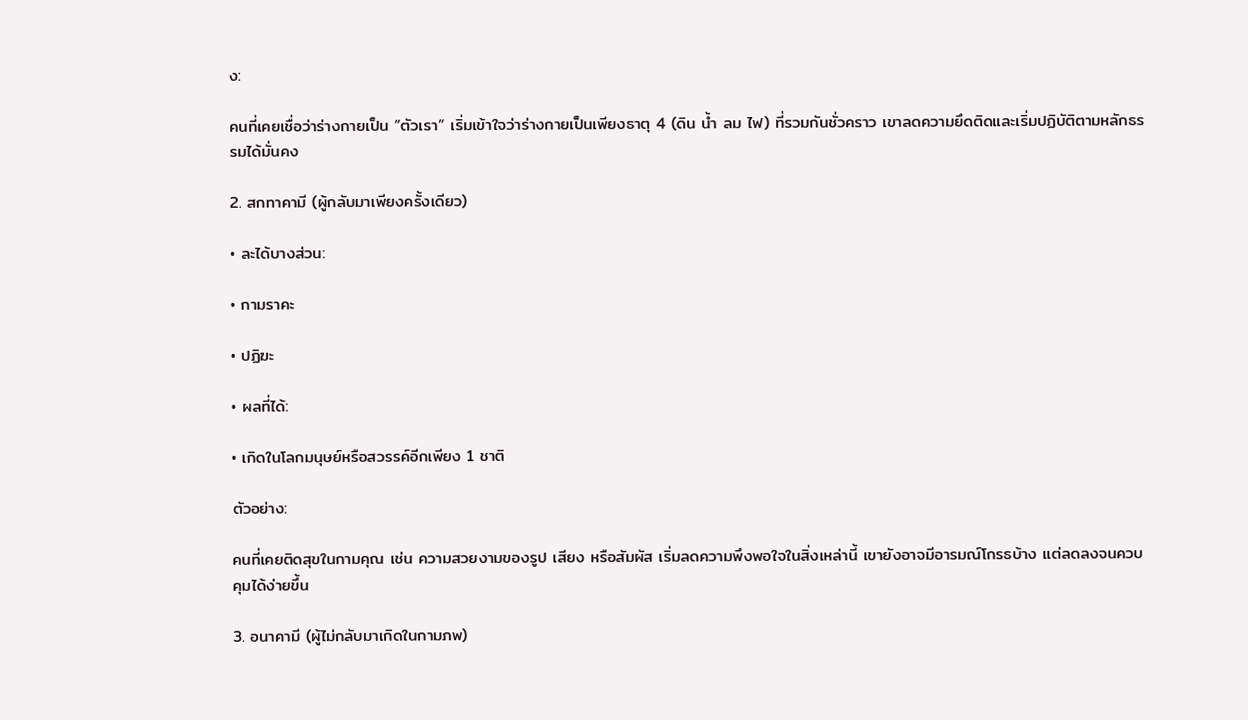ง:

คนที่เคยเชื่อว่าร่างกายเป็น “ตัวเรา” เริ่มเข้าใจว่าร่างกายเป็นเพียงธาตุ 4 (ดิน น้ำ ลม ไฟ) ที่รวมกันชั่วคราว เขาลดความยึดติดและเริ่มปฏิบัติตามหลักธรรมได้มั่นคง

2. สกทาคามี (ผู้กลับมาเพียงครั้งเดียว)

• ละได้บางส่วน:

• กามราคะ

• ปฏิฆะ

• ผลที่ได้:

• เกิดในโลกมนุษย์หรือสวรรค์อีกเพียง 1 ชาติ

ตัวอย่าง:

คนที่เคยติดสุขในกามคุณ เช่น ความสวยงามของรูป เสียง หรือสัมผัส เริ่มลดความพึงพอใจในสิ่งเหล่านี้ เขายังอาจมีอารมณ์โกรธบ้าง แต่ลดลงจนควบคุมได้ง่ายขึ้น

3. อนาคามี (ผู้ไม่กลับมาเกิดในกามภพ)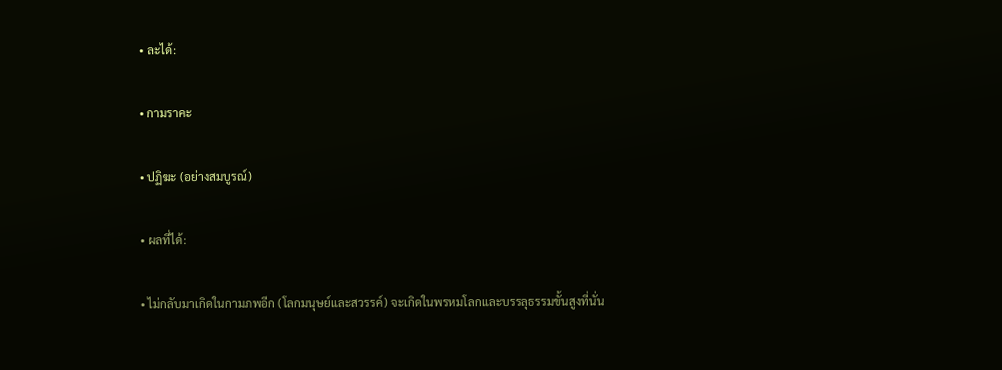• ละได้:

• กามราคะ

• ปฏิฆะ (อย่างสมบูรณ์)

• ผลที่ได้:

• ไม่กลับมาเกิดในกามภพอีก (โลกมนุษย์และสวรรค์) จะเกิดในพรหมโลกและบรรลุธรรมขั้นสูงที่นั่น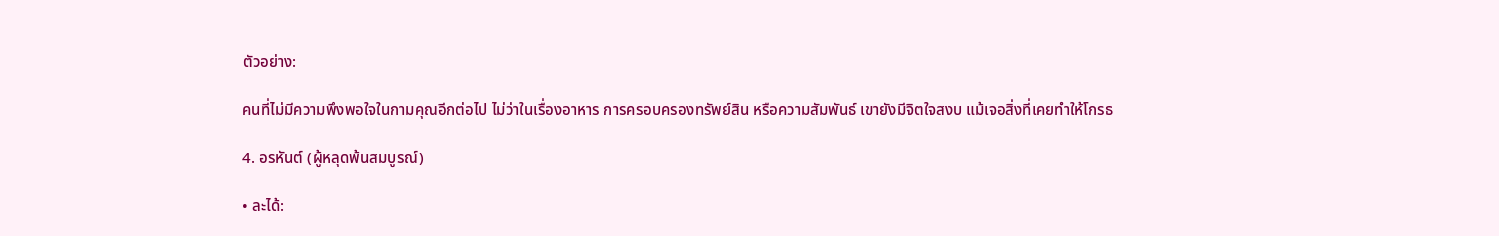ตัวอย่าง:

คนที่ไม่มีความพึงพอใจในกามคุณอีกต่อไป ไม่ว่าในเรื่องอาหาร การครอบครองทรัพย์สิน หรือความสัมพันธ์ เขายังมีจิตใจสงบ แม้เจอสิ่งที่เคยทำให้โกรธ

4. อรหันต์ (ผู้หลุดพ้นสมบูรณ์)

• ละได้: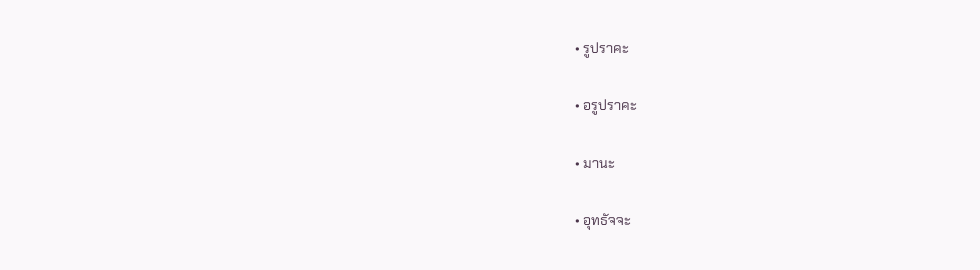• รูปราคะ

• อรูปราคะ

• มานะ

• อุทธัจจะ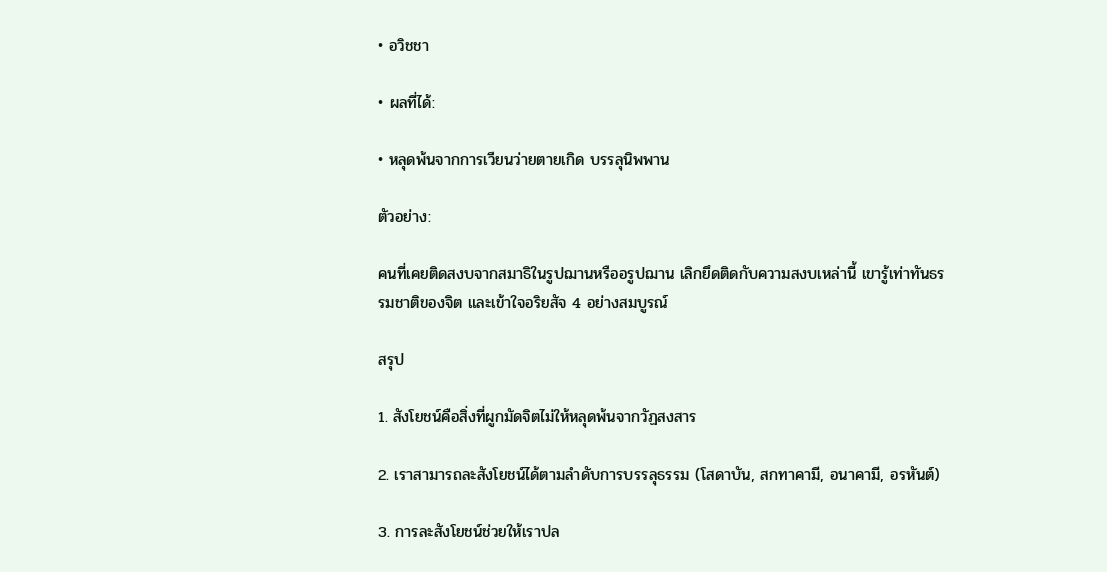• อวิชชา

• ผลที่ได้:

• หลุดพ้นจากการเวียนว่ายตายเกิด บรรลุนิพพาน

ตัวอย่าง:

คนที่เคยติดสงบจากสมาธิในรูปฌานหรืออรูปฌาน เลิกยึดติดกับความสงบเหล่านี้ เขารู้เท่าทันธรรมชาติของจิต และเข้าใจอริยสัจ 4 อย่างสมบูรณ์

สรุป

1. สังโยชน์คือสิ่งที่ผูกมัดจิตไม่ให้หลุดพ้นจากวัฏสงสาร

2. เราสามารถละสังโยชน์ได้ตามลำดับการบรรลุธรรม (โสดาบัน, สกทาคามี, อนาคามี, อรหันต์)

3. การละสังโยชน์ช่วยให้เราปล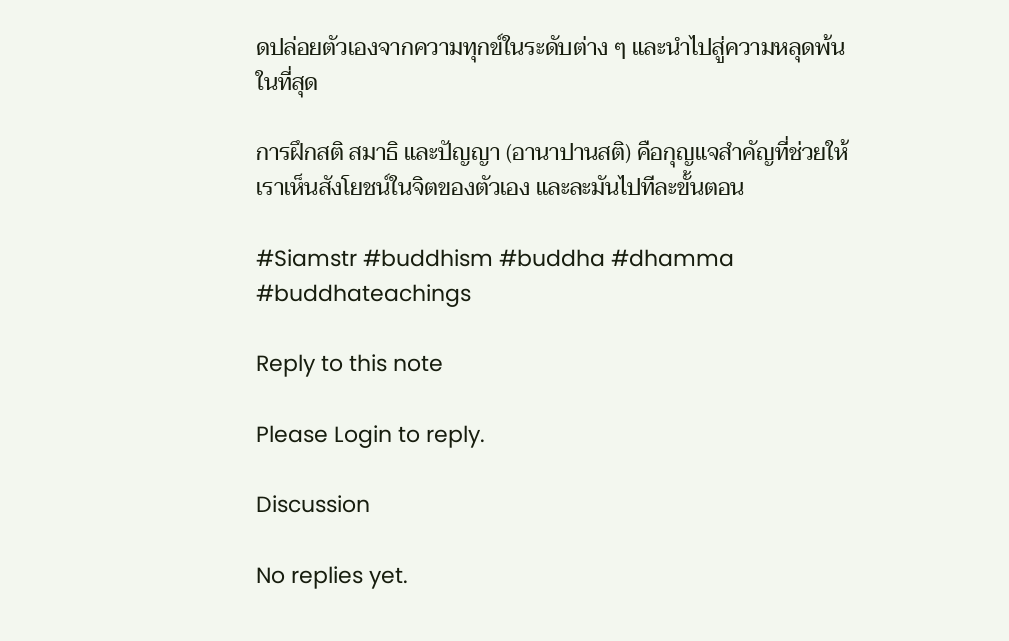ดปล่อยตัวเองจากความทุกข์ในระดับต่าง ๆ และนำไปสู่ความหลุดพ้นในที่สุด

การฝึกสติ สมาธิ และปัญญา (อานาปานสติ) คือกุญแจสำคัญที่ช่วยให้เราเห็นสังโยชน์ในจิตของตัวเอง และละมันไปทีละขั้นตอน

#Siamstr #buddhism #buddha #dhamma #buddhateachings

Reply to this note

Please Login to reply.

Discussion

No replies yet.